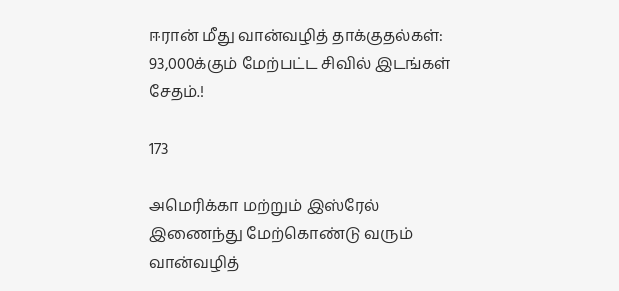ஈரான் மீது வான்வழித் தாக்குதல்கள்: 93,000க்கும் மேற்பட்ட சிவில் இடங்கள் சேதம்.!

173

அமெரிக்கா மற்றும் இஸ்ரேல் இணைந்து மேற்கொண்டு வரும் வான்வழித்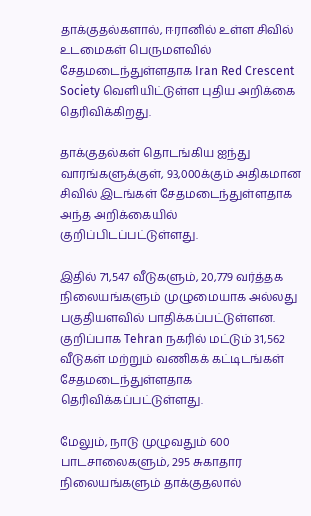தாக்குதல்களால், ஈரானில் உள்ள சிவில் உடமைகள் பெருமளவில் சேதமடைந்துள்ளதாக Iran Red Crescent Society வெளியிட்டுள்ள புதிய அறிக்கை தெரிவிக்கிறது.

தாக்குதல்கள் தொடங்கிய ஐந்து வாரங்களுக்குள், 93,000க்கும் அதிகமான சிவில் இடங்கள் சேதமடைந்துள்ளதாக அந்த அறிக்கையில் குறிப்பிடப்பட்டுள்ளது.

இதில் 71,547 வீடுகளும், 20,779 வர்த்தக நிலையங்களும் முழுமையாக அல்லது பகுதியளவில் பாதிக்கப்பட்டுள்ளன. குறிப்பாக Tehran நகரில் மட்டும் 31,562 வீடுகள் மற்றும் வணிகக் கட்டிடங்கள் சேதமடைந்துள்ளதாக தெரிவிக்கப்பட்டுள்ளது.

மேலும், நாடு முழுவதும் 600 பாடசாலைகளும், 295 சுகாதார நிலையங்களும் தாக்குதலால்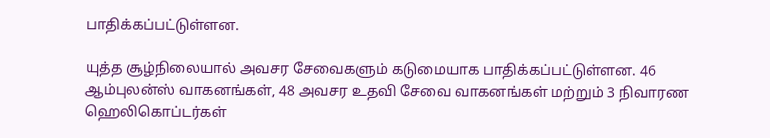பாதிக்கப்பட்டுள்ளன.

யுத்த சூழ்நிலையால் அவசர சேவைகளும் கடுமையாக பாதிக்கப்பட்டுள்ளன. 46 ஆம்புலன்ஸ் வாகனங்கள், 48 அவசர உதவி சேவை வாகனங்கள் மற்றும் 3 நிவாரண ஹெலிகொப்டர்கள்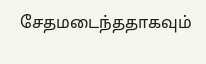சேதமடைந்ததாகவும்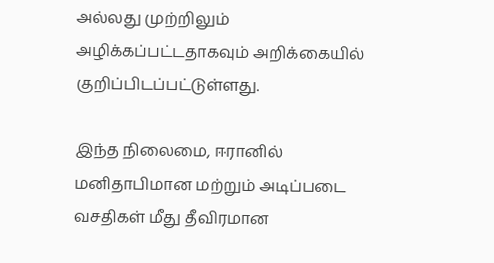அல்லது முற்றிலும் அழிக்கப்பட்டதாகவும் அறிக்கையில் குறிப்பிடப்பட்டுள்ளது.

இந்த நிலைமை, ஈரானில் மனிதாபிமான மற்றும் அடிப்படை வசதிகள் மீது தீவிரமான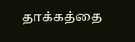தாக்கத்தை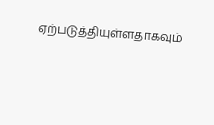ஏற்படுத்தியுள்ளதாகவும்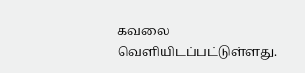கவலை வெளியிடப்பட்டுள்ளது.